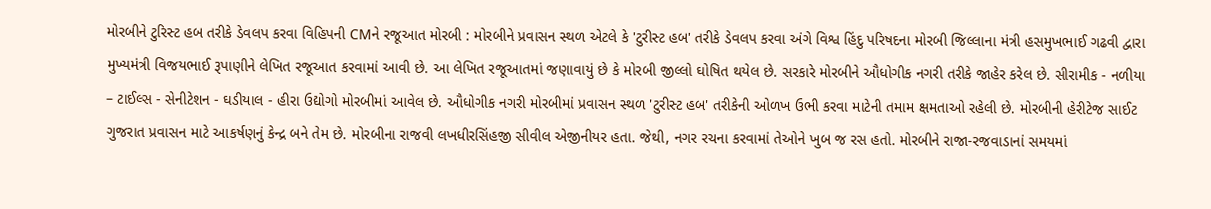મોરબીને ટુરિસ્ટ હબ તરીકે ડેવલપ કરવા વિહિપની CMને રજૂઆત મોરબી : મોરબીને પ્રવાસન સ્થળ એટલે કે 'ટુરીસ્ટ હબ' તરીકે ડેવલપ કરવા અંગે વિશ્વ હિંદુ પરિષદના મોરબી જિલ્લાના મંત્રી હસમુખભાઈ ગઢવી દ્વારા મુખ્યમંત્રી વિજયભાઈ રૂપાણીને લેખિત રજૂઆત કરવામાં આવી છે. આ લેખિત રજૂઆતમાં જણાવાયું છે કે મોરબી જીલ્લો ઘોષિત થયેલ છે. સરકારે મોરબીને ઔધોગીક નગરી તરીકે જાહેર કરેલ છે. સીરામીક - નળીયા – ટાઈલ્સ - સેનીટેશન - ઘડીયાલ - હીરા ઉદ્યોગો મોરબીમાં આવેલ છે. ઔધોગીક નગરી મોરબીમાં પ્રવાસન સ્થળ 'ટુરીસ્ટ હબ' તરીકેની ઓળખ ઉભી કરવા માટેની તમામ ક્ષમતાઓ રહેલી છે. મોરબીની હેરીટેજ સાઈટ ગુજરાત પ્રવાસન માટે આકર્ષણનું કેન્દ્ર બને તેમ છે. મોરબીના રાજવી લખધીરસિંહજી સીવીલ એજીનીયર હતા. જેથી, નગર રચના કરવામાં તેઓને ખુબ જ રસ હતો. મોરબીને રાજા-રજવાડાનાં સમયમાં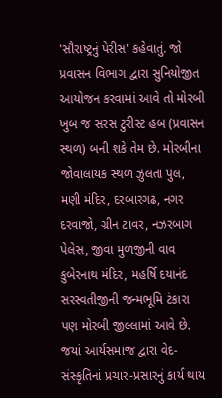'સૌરાષ્ટ્રનું પેરીસ' કહેવાતું. જો પ્રવાસન વિભાગ દ્વારા સુનિયોજીત આયોજન કરવામાં આવે તો મોરબી ખુબ જ સરસ ટુરીસ્ટ હબ (પ્રવાસન સ્થળ) બની શકે તેમ છે. મોરબીના જોવાલાયક સ્થળ ઝુલતા પુલ, મણી મંદિર, દરબારગઢ, નગર દરવાજો, ગ્રીન ટાવર, નઝરબાગ પેલેસ, જીવા મુળજીની વાવ કુબેરનાથ મંદિર, મહર્ષિ દયાનંદ સરસ્વતીજીની જન્મભૂમિ ટંકારા પણ મોરબી જીલ્લામાં આવે છે. જયાં આર્યસમાજ દ્વારા વેદ-સંસ્કૃતિનાં પ્રચાર-પ્રસારનું કાર્ય થાય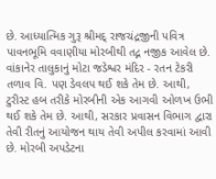છે. આધ્યાત્મિક ગુરૂ શ્રીમદ્ રાજચંદ્રજીની પવિત્ર પાવનભૂમિ વવાણીયા મોરબીથી તદ્ન નજીક આવેલ છે. વાંકાનેર તાલુકાનું મોટા જડેશ્વર મંદિર - રતન ટેકરી તળાવ વિ. પણ ડેવલપ થઈ શકે તેમ છે. આથી, ટુરીસ્ટ હબ તરીકે મોરબીની એક આગવી ઓળખ ઉભી થઈ શકે તેમ છે. આથી, સરકાર પ્રવાસન વિભાગ દ્વારા તેવી રીતનું આયોજન થાય તેવી અપીલ કરવામાં આવી છે. મોરબી અપડેટના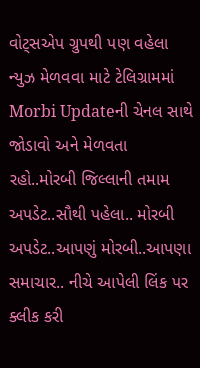વોટ્સએપ ગ્રુપથી પણ વહેલા ન્યુઝ મેળવવા માટે ટેલિગ્રામમાં Morbi Updateની ચેનલ સાથે જોડાવો અને મેળવતા રહો..મોરબી જિલ્લાની તમામ અપડેટ..સૌથી પહેલા.. મોરબી અપડેટ..આપણું મોરબી..આપણા સમાચાર.. નીચે આપેલી લિંક પર ક્લીક કરી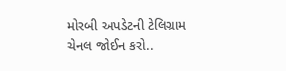મોરબી અપડેટની ટેલિગ્રામ ચેનલ જોઈન કરો..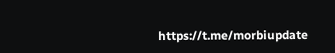https://t.me/morbiupdate